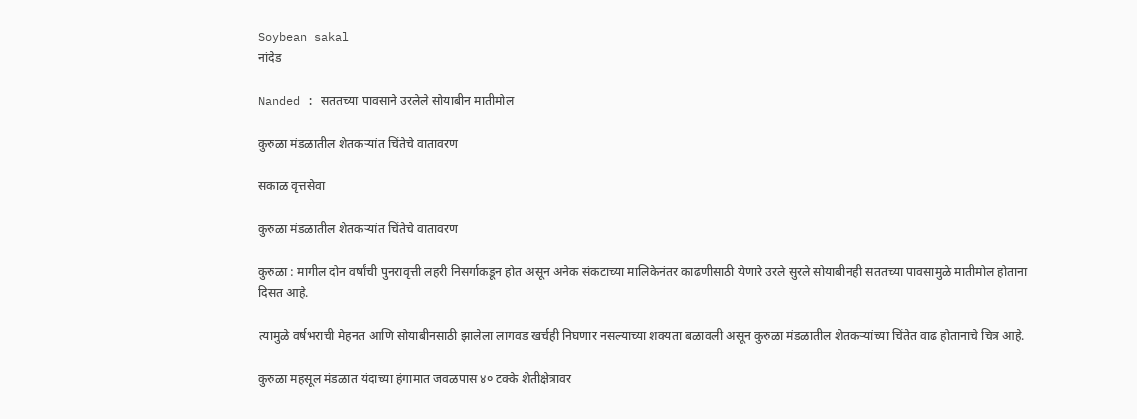Soybean sakal
नांदेड

Nanded : सततच्या पावसाने उरलेले सोयाबीन मातीमोल

कुरुळा मंडळातील शेतकऱ्यांत चिंतेचे वातावरण

सकाळ वृत्तसेवा

कुरुळा मंडळातील शेतकऱ्यांत चिंतेचे वातावरण

कुरुळा : मागील दोन वर्षांची पुनरावृत्ती लहरी निसर्गाकडून होत असून अनेक संकटाच्या मालिकेनंतर काढणीसाठी येणारे उरले सुरले सोयाबीनही सततच्या पावसामुळे मातीमोल होताना दिसत आहे.

त्यामुळे वर्षभराची मेहनत आणि सोयाबीनसाठी झालेला लागवड खर्चही निघणार नसल्याच्या शक्यता बळावली असून कुरुळा मंडळातील शेतकऱ्यांच्या चिंतेत वाढ होतानाचे चित्र आहे.

कुरुळा महसूल मंडळात यंदाच्या हंगामात जवळपास ४० टक्के शेतीक्षेत्रावर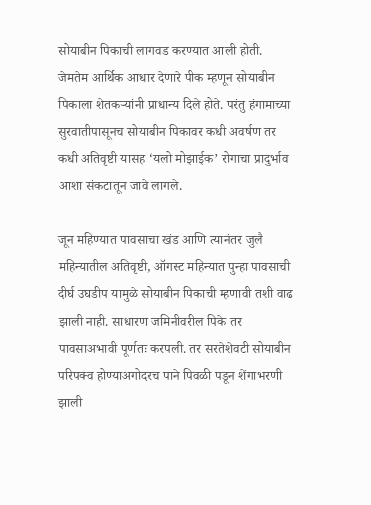सोयाबीन पिकाची लागवड करण्यात आली होती. जेमतेम आर्थिक आधार देणारे पीक म्हणून सोयाबीन पिकाला शेतकऱ्यांनी प्राधान्य दिले होते. परंतु हंगामाच्या सुरवातीपासूनच सोयाबीन पिकावर कधी अवर्षण तर कधी अतिवृष्टी यासह ‘यलो मोझाईक’ रोगाचा प्रादुर्भाव आशा संकटातून जावे लागले.

जून महिण्यात पावसाचा खंड आणि त्यानंतर जुलै महिन्यातील अतिवृष्टी, ऑगस्ट महिन्यात पुन्हा पावसाची दीर्घ उघडीप यामुळे सोयाबीन पिकाची म्हणावी तशी वाढ झाली नाही. साधारण जमिनीवरील पिके तर पावसाअभावी पूर्णतः करपली. तर सरतेशेवटी सोयाबीन परिपक्व होण्याअगोदरच पाने पिवळी पडून शेंगाभरणी झाली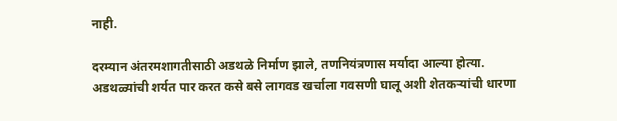नाही.

दरम्यान अंतरमशागतीसाठी अडथळे निर्माण झाले, तणनियंत्रणास मर्यादा आल्या होत्या. अडथळ्यांची शर्यत पार करत कसे बसे लागवड खर्चाला गवसणी घालू अशी शेतकऱ्यांची धारणा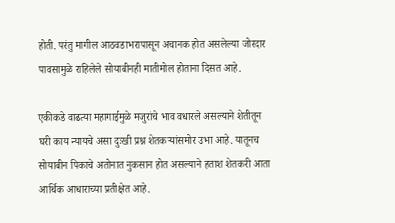होती. परंतु मागील आठवडाभरापासून अचानक होत असलेल्या जोरदार पावसामुळे राहिलेले सोयाबीनही मातीमोल होताना दिसत आहे.

एकीकडे वाढत्या महागाईमुळे मजुरांचे भाव वधारले असल्याने शेतीतून घरी काय न्यायचे असा दुःखी प्रश्न शेतकऱ्यांसमोर उभा आहे. यातूनच सोयाबीन पिकाचे अतोनात नुकसान होत असल्याने हताश शेतकरी आता आर्थिक आधाराच्या प्रतीक्षेत आहे.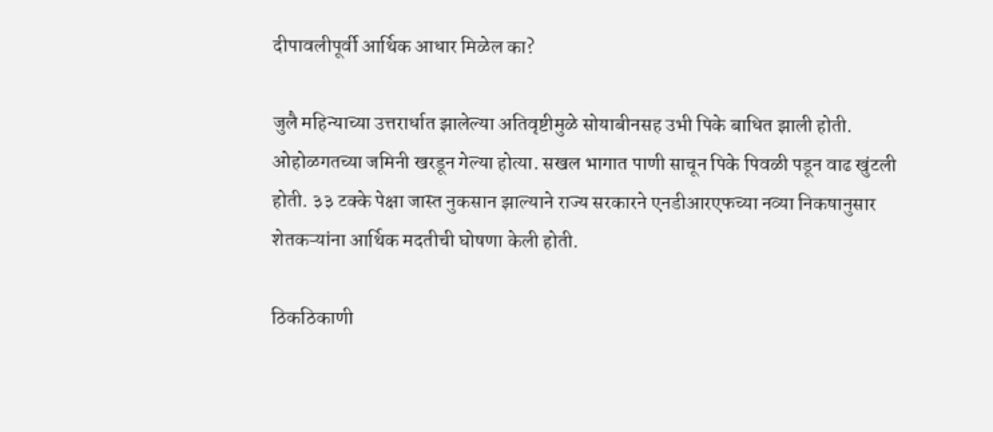दीपावलीपूर्वी आर्थिक आधार मिळेल का?

जुलै महिन्याच्या उत्तरार्धात झालेल्या अतिवृष्टीमुळे सोयाबीनसह उभी पिके बाधित झाली होती. ओहोळगतच्या जमिनी खरडून गेल्या होत्या. सखल भागात पाणी साचून पिके पिवळी पडून वाढ खुंटली होती. ३३ टक्के पेक्षा जास्त नुकसान झाल्याने राज्य सरकारने एनडीआरएफच्या नव्या निकषानुसार शेतकऱ्यांना आर्थिक मदतीची घोषणा केली होती.

ठिकठिकाणी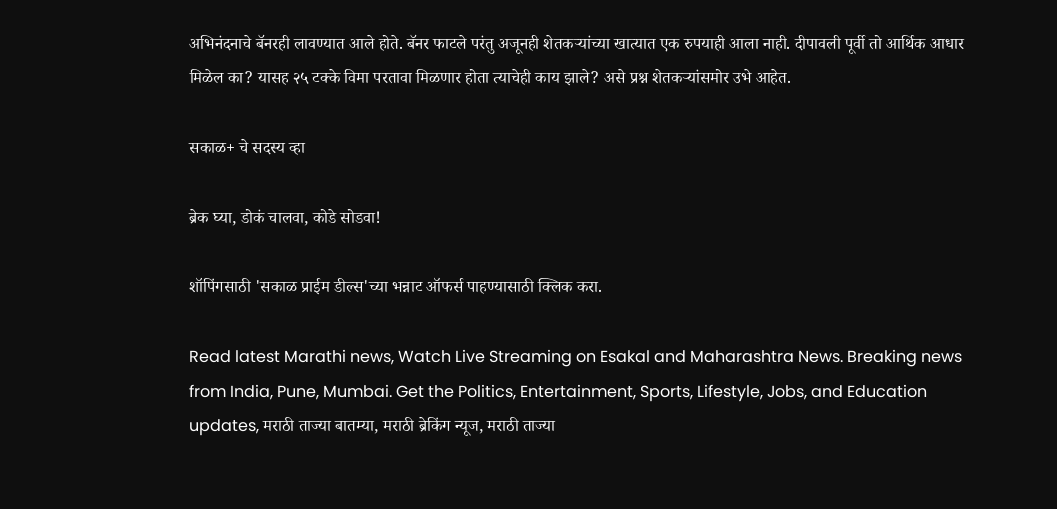अभिनंदनाचे बॅनरही लावण्यात आले होते. बॅनर फाटले परंतु अजूनही शेतकऱ्यांच्या खात्यात एक रुपयाही आला नाही. दीपावली पूर्वी तो आर्थिक आधार मिळेल का? यासह २५ टक्के विमा परतावा मिळणार होता त्याचेही काय झाले? असे प्रश्न शेतकऱ्यांसमोर उभे आहेत.

सकाळ+ चे सदस्य व्हा

ब्रेक घ्या, डोकं चालवा, कोडे सोडवा!

शॉपिंगसाठी 'सकाळ प्राईम डील्स'च्या भन्नाट ऑफर्स पाहण्यासाठी क्लिक करा.

Read latest Marathi news, Watch Live Streaming on Esakal and Maharashtra News. Breaking news from India, Pune, Mumbai. Get the Politics, Entertainment, Sports, Lifestyle, Jobs, and Education updates, मराठी ताज्या बातम्या, मराठी ब्रेकिंग न्यूज, मराठी ताज्या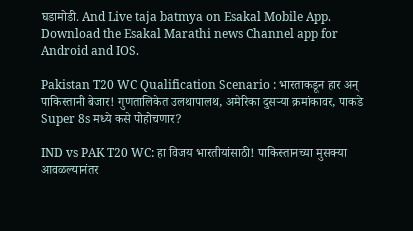घडामोडी. And Live taja batmya on Esakal Mobile App. Download the Esakal Marathi news Channel app for Android and IOS.

Pakistan T20 WC Qualification Scenario : भारताकडून हार अन् पाकिस्तानी बेजार! गुणतालिकेत उलथापालथ, अमेरिका दुसऱ्या क्रमांकावर, पाकडे Super 8s मध्ये कसे पोहोचणार?

IND vs PAK T20 WC: हा विजय भारतीयांसाठी! पाकिस्तानच्या मुसक्या आवळल्यानंतर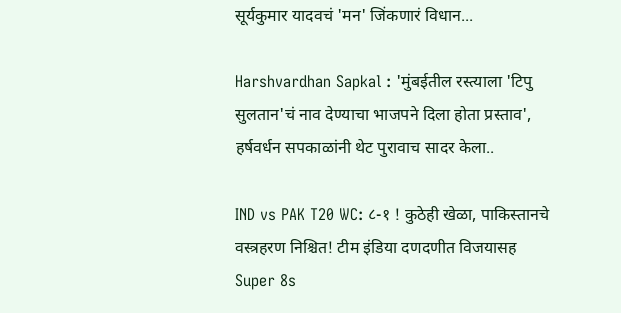सूर्यकुमार यादवचं 'मन' जिंकणारं विधान...

Harshvardhan Sapkal : 'मुंबईतील रस्त्याला 'टिपु सुलतान'चं नाव देण्याचा भाजपने दिला होता प्रस्ताव', हर्षवर्धन सपकाळांनी थेट पुरावाच सादर केला..

IND vs PAK T20 WC: ८-१ ! कुठेही खेळा, पाकिस्तानचे वस्त्रहरण निश्चित! टीम इंडिया दणदणीत विजयासह Super 8s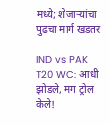मध्ये; शेजाऱ्यांचा पुढचा मार्ग खडतर

IND vs PAK T20 WC: आधी झोडले, मग ट्रोल केले!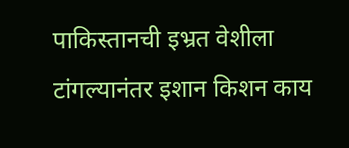पाकिस्तानची इभ्रत वेशीला टांगल्यानंतर इशान किशन काय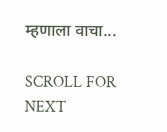म्हणाला वाचा...

SCROLL FOR NEXT